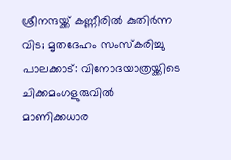ശ്രീനന്ദയ്ക്ക് കണ്ണീരിൽ കുതിർന്ന വിട; മൃതദേഹം സംസ്കരിച്ചു
പാലക്കാട്: വിനോദയാത്രയ്ക്കിടെ ചിക്കമംഗളുരുവിൽ മാണിക്കധാര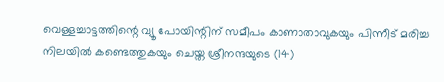വെള്ളച്ചാട്ടത്തിന്റെ വ്യൂ പോയിന്റിന് സമീപം കാണാതാവുകയും പിന്നീട് മരിച്ച നിലയിൽ കണ്ടെത്തുകയും ചെയ്ത ശ്രീനന്ദയുടെ (14)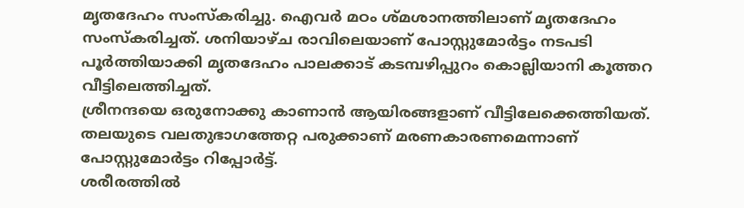മൃതദേഹം സംസ്കരിച്ചു. ഐവർ മഠം ശ്മശാനത്തിലാണ് മൃതദേഹം സംസ്കരിച്ചത്. ശനിയാഴ്ച രാവിലെയാണ് പോസ്റ്റുമോർട്ടം നടപടി പൂർത്തിയാക്കി മൃതദേഹം പാലക്കാട് കടമ്പഴിപ്പുറം കൊല്ലിയാനി കൂത്തറ വീട്ടിലെത്തിച്ചത്.
ശ്രീനന്ദയെ ഒരുനോക്കു കാണാൻ ആയിരങ്ങളാണ് വീട്ടിലേക്കെത്തിയത്. തലയുടെ വലതുഭാഗത്തേറ്റ പരുക്കാണ് മരണകാരണമെന്നാണ് പോസ്റ്റുമോർട്ടം റിപ്പോർട്ട്.
ശരീരത്തിൽ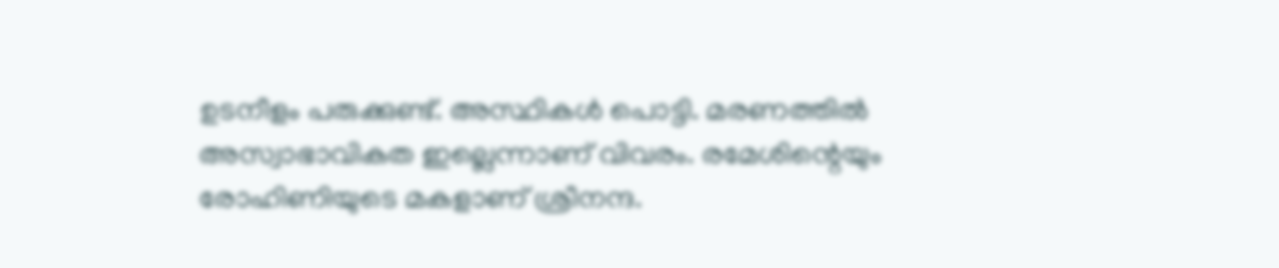ഉടനീളം പരുക്കുണ്ട്. അസ്ഥികൾ പൊട്ടി. മരണത്തിൽ അസ്വാഭാവികത ഇല്ലെന്നാണ് വിവരം. രമേശിന്റെയും രോഹിണിയുടെ മകളാണ് ശ്രീനന്ദ.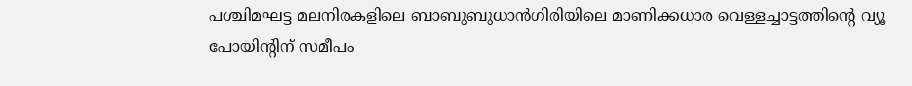പശ്ചിമഘട്ട മലനിരകളിലെ ബാബുബുധാൻഗിരിയിലെ മാണിക്കധാര വെള്ളച്ചാട്ടത്തിന്റെ വ്യൂ പോയിന്റിന് സമീപം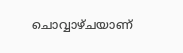ചൊവ്വാഴ്ചയാണ്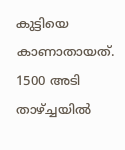കുട്ടിയെ കാണാതായത്. 1500 അടി താഴ്ച്ചയിൽ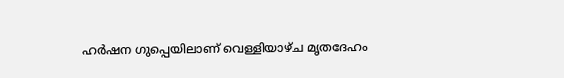ഹർഷന ഗുപ്പെയിലാണ് വെള്ളിയാഴ്ച മൃതദേഹം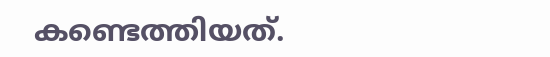കണ്ടെത്തിയത്.